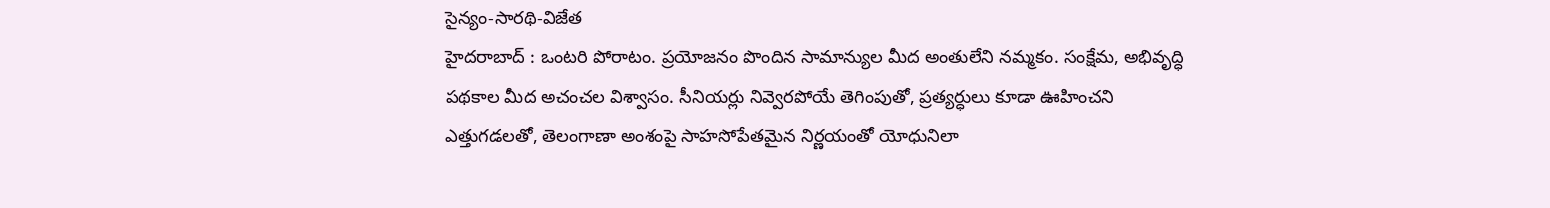సైన్యం-సారథి-విజేత
హైదరాబాద్ : ఒంటరి పోరాటం. ప్రయోజనం పొందిన సామాన్యుల మీద అంతులేని నమ్మకం. సంక్షేమ, అభివృద్ధి పథకాల మీద అచంచల విశ్వాసం. సీనియర్లు నివ్వెరపోయే తెగింపుతో, ప్రత్యర్ధులు కూడా ఊహించని ఎత్తుగడలతో, తెలంగాణా అంశంపై సాహసోపేతమైన నిర్ణయంతో యోధునిలా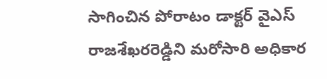సాగించిన పోరాటం డాక్టర్ వైఎస్ రాజశేఖరరెడ్డిని మరోసారి అధికార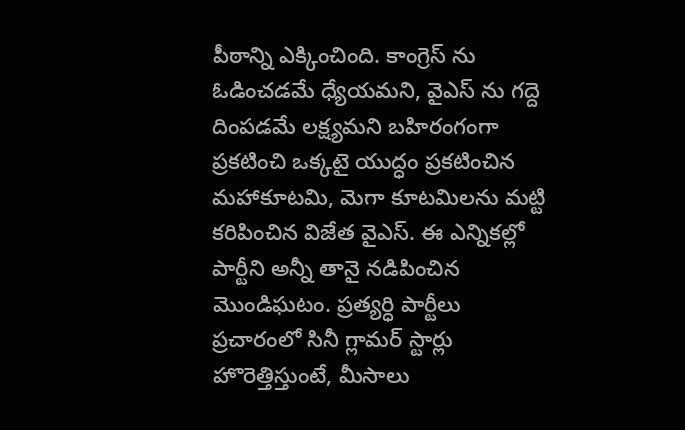పీఠాన్ని ఎక్కించింది. కాంగ్రెస్ ను ఓడించడమే ధ్యేయమని, వైఎస్ ను గద్దె దింపడమే లక్ష్యమని బహిరంగంగా ప్రకటించి ఒక్కటై యుద్ధం ప్రకటించిన మహాకూటమి, మెగా కూటమిలను మట్టి కరిపించిన విజేత వైఎస్. ఈ ఎన్నికల్లో పార్టీని అన్నీ తానై నడిపించిన మొండిఘటం. ప్రత్యర్ధి పార్టీలు ప్రచారంలో సినీ గ్లామర్ స్టార్లు హొరెత్తిస్తుంటే, మీసాలు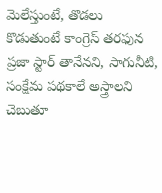మెలేస్తుంటే, తొడలు కొడుతుంటే కాంగ్రెస్ తరఫున ప్రజా స్టార్ తానేనని, సాగునీటి, సంక్షేమ పథకాలే అస్త్రాలని చెబుతూ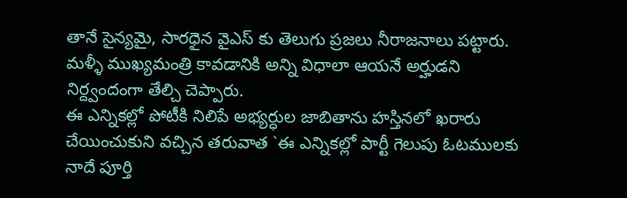తానే సైన్యమై, సారధైన వైఎస్ కు తెలుగు ప్రజలు నీరాజనాలు పట్టారు. మళ్ళీ ముఖ్యమంత్రి కావడానికి అన్ని విధాలా ఆయనే అర్హుడని నిర్ద్వందంగా తేల్చి చెప్పారు.
ఈ ఎన్నికల్లో పోటీకి నిలిపే అభ్యర్ధుల జాబితాను హస్తినలో ఖరారు చేయించుకుని వచ్చిన తరువాత `ఈ ఎన్నికల్లో పార్టీ గెలుపు ఓటములకు నాదే పూర్తి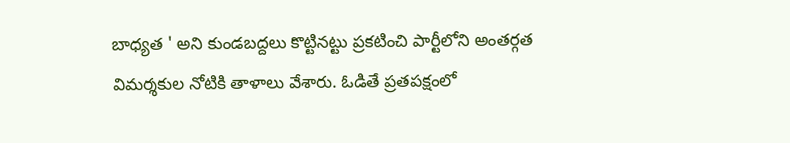బాధ్యత ' అని కుండబద్దలు కొట్టినట్టు ప్రకటించి పార్టీలోని అంతర్గత విమర్శకుల నోటికి తాళాలు వేశారు. ఓడితే ప్రతపక్షంలో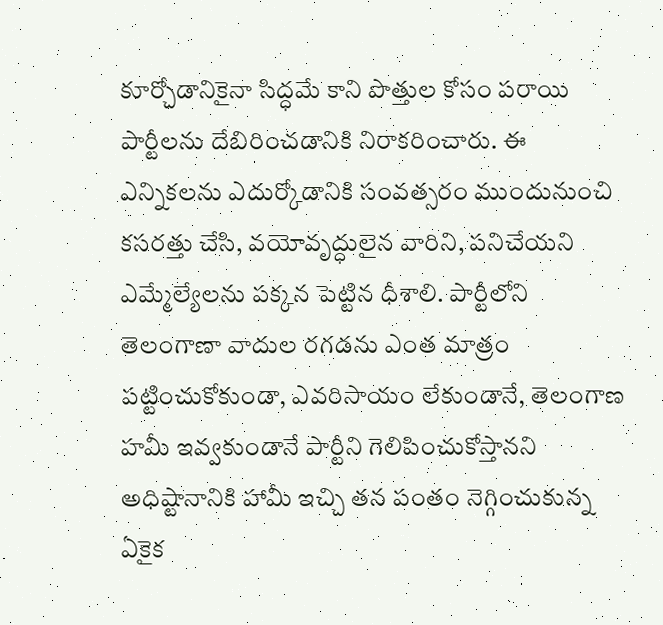కూర్చోడానికైనా సిద్ధమే కాని పొత్తుల కోసం పరాయి పార్టీలను దేబిరించడానికి నిరాకరించారు. ఈ ఎన్నికలను ఎదుర్కోడానికి సంవత్సరం ముందునుంచి కసరత్తు చేసి, వయోవృద్ధులైన వారిని, పనిచేయని ఎమ్మేల్యేలను పక్కన పెట్టిన ధీశాలి. పార్టీలోని తెలంగాణా వాదుల రగడను ఎంత మాత్రం పట్టించుకోకుండా, ఎవరిసాయం లేకుండానే, తెలంగాణ హమీ ఇవ్వకుండానే పార్టీని గెలిపించుకోస్తానని అధిష్టానానికి హామీ ఇచ్చి తన పంతం నెగ్గించుకున్న ఏకైక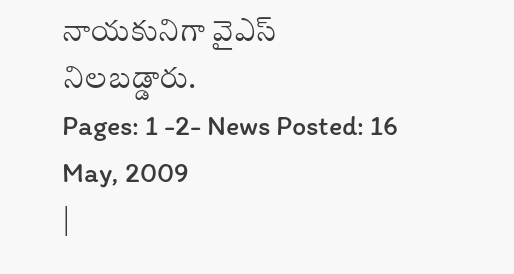నాయకునిగా వైఎస్
నిలబడ్డారు.
Pages: 1 -2- News Posted: 16 May, 2009
|